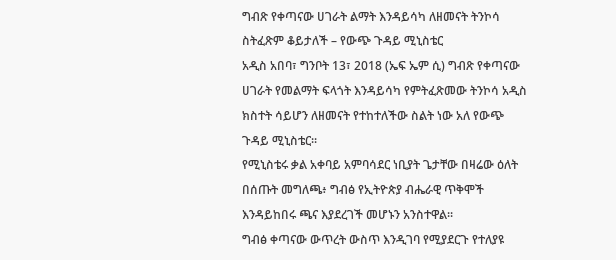ግብጽ የቀጣናው ሀገራት ልማት እንዳይሳካ ለዘመናት ትንኮሳ ስትፈጽም ቆይታለች – የውጭ ጉዳይ ሚኒስቴር
አዲስ አበባ፣ ግንቦት 13፣ 2018 (ኤፍ ኤም ሲ) ግብጽ የቀጣናው ሀገራት የመልማት ፍላጎት እንዳይሳካ የምትፈጽመው ትንኮሳ አዲስ ክስተት ሳይሆን ለዘመናት የተከተለችው ስልት ነው አለ የውጭ ጉዳይ ሚኒስቴር፡፡
የሚኒስቴሩ ቃል አቀባይ አምባሳደር ነቢያት ጌታቸው በዛሬው ዕለት በሰጡት መግለጫ፥ ግብፅ የኢትዮጵያ ብሔራዊ ጥቅሞች እንዳይከበሩ ጫና እያደረገች መሆኑን አንስተዋል፡፡
ግብፅ ቀጣናው ውጥረት ውስጥ እንዲገባ የሚያደርጉ የተለያዩ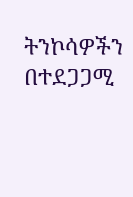ትንኮሳዎችን በተደጋጋሚ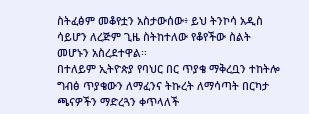ስትፈፅም መቆየቷን አስታውሰው፥ ይህ ትንኮሳ አዲስ ሳይሆን ለረጅም ጊዜ ስትከተለው የቆየችው ስልት መሆኑን አስረደተዋል፡፡
በተለይም ኢትዮጵያ የባህር በር ጥያቄ ማቅረቧን ተከትሎ ግብፅ ጥያቄውን ለማፈንና ትኩረት ለማሳጣት በርካታ ጫናዎችን ማድረጓን ቀጥላለች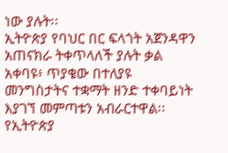ነው ያሉት፡፡
ኢትዮጵያ የባህር በር ፍላጎት አጀንዳዋን አጠናክራ ትቀጥላለች ያሉት ቃል አቀባዩ፥ ጥያቄው በተለያዩ መንግስታትና ተቋማት ዘንድ ተቀባይነት እያገኘ መምጣቱን አብራርተዋል፡፡
የኢትዮጵያ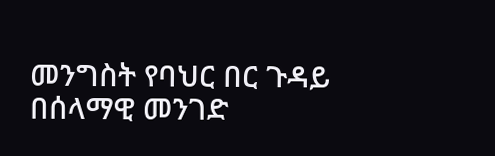መንግስት የባህር በር ጉዳይ በሰላማዊ መንገድ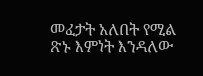መፈታት አለበት የሚል ጽኑ እምነት እንዳለው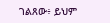ገልጸው፥ ይህም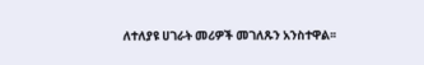ለተለያዩ ሀገራት መሪዎች መገለጹን አንስተዋል፡፡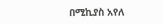በሚኪያስ አየለ